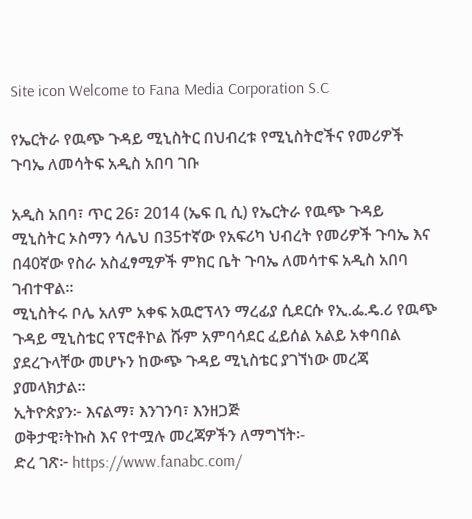Site icon Welcome to Fana Media Corporation S.C

የኤርትራ የዉጭ ጉዳይ ሚኒስትር በህብረቱ የሚኒስትሮችና የመሪዎች ጉባኤ ለመሳትፍ አዲስ አበባ ገቡ

አዲስ አበባ፣ ጥር 26፣ 2014 (ኤፍ ቢ ሲ) የኤርትራ የዉጭ ጉዳይ ሚኒስትር ኦስማን ሳሌህ በ35ተኛው የአፍሪካ ህብረት የመሪዎች ጉባኤ እና በ40ኛው የስራ አስፈፃሚዎች ምክር ቤት ጉባኤ ለመሳተፍ አዲስ አበባ ገብተዋል።
ሚኒስትሩ ቦሌ አለም አቀፍ አዉሮፕላን ማረፊያ ሲደርሱ የኢ.ፌ.ዴ.ሪ የዉጭ ጉዳይ ሚኒስቴር የፕሮቶኮል ሹም አምባሳደር ፈይሰል አልይ አቀባበል ያደረጉላቸው መሆኑን ከውጭ ጉዳይ ሚኒስቴር ያገኘነው መረጃ ያመላክታል።
ኢትዮጵያን፦ እናልማ፣ እንገንባ፣ እንዘጋጅ
ወቅታዊ፣ትኩስ እና የተሟሉ መረጃዎችን ለማግኘት፡-
ድረ ገጽ፦ https://www.fanabc.com/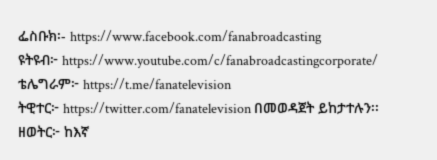ፌስቡክ፡- https://www.facebook.com/fanabroadcasting
ዩትዩብ፦ https://www.youtube.com/c/fanabroadcastingcorporate/
ቴሌግራም፦ https://t.me/fanatelevision
ትዊተር፦ https://twitter.com/fanatelevision በመወዳጀት ይከታተሉን፡፡
ዘወትር፦ ከእኛ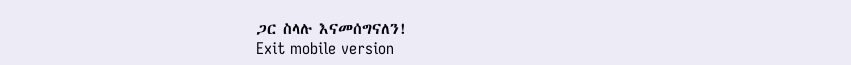ጋር ስላሉ እናመሰግናለን!
Exit mobile version